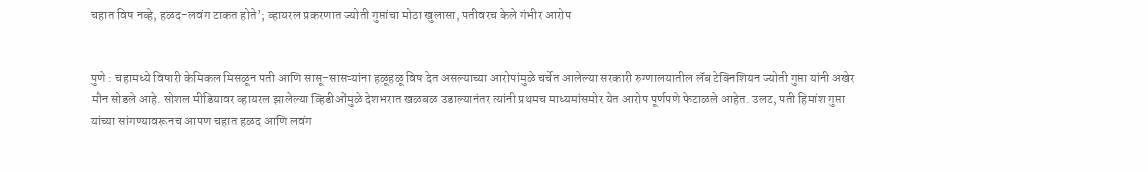चहात विष नव्हे, हळद-लवंग टाकत होते’; व्हायरल प्रकरणात ज्योती गुप्तांचा मोठा खुलासा, पतीवरच केले गंभीर आरोप


पुणे : चहामध्ये विषारी केमिकल मिसळून पती आणि सासू-सासऱ्यांना हळूहळू विष देत असल्याच्या आरोपांमुळे चर्चेत आलेल्या सरकारी रुग्णालयातील लॅब टेक्निशियन ज्योती गुप्ता यांनी अखेर मौन सोडले आहे. सोशल मीडियावर व्हायरल झालेल्या व्हिडीओंमुळे देशभरात खळबळ उडाल्यानंतर त्यांनी प्रथमच माध्यमांसमोर येत आरोप पूर्णपणे फेटाळले आहेत. उलट, पती हिमांश गुप्ता यांच्या सांगण्यावरूनच आपण चहात हळद आणि लवंग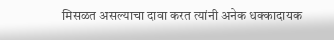मिसळत असल्याचा दावा करत त्यांनी अनेक धक्कादायक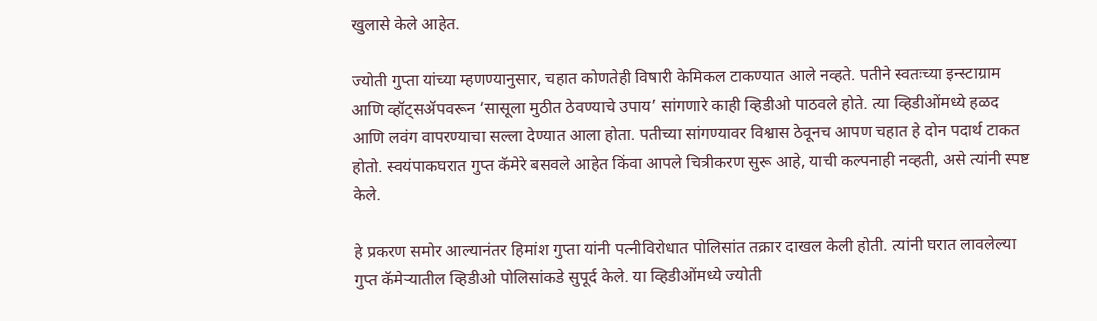खुलासे केले आहेत.

ज्योती गुप्ता यांच्या म्हणण्यानुसार, चहात कोणतेही विषारी केमिकल टाकण्यात आले नव्हते. पतीने स्वतःच्या इन्स्टाग्राम आणि व्हॉट्सॲपवरून ‘सासूला मुठीत ठेवण्याचे उपाय’ सांगणारे काही व्हिडीओ पाठवले होते. त्या व्हिडीओंमध्ये हळद आणि लवंग वापरण्याचा सल्ला देण्यात आला होता. पतीच्या सांगण्यावर विश्वास ठेवूनच आपण चहात हे दोन पदार्थ टाकत होतो. स्वयंपाकघरात गुप्त कॅमेरे बसवले आहेत किंवा आपले चित्रीकरण सुरू आहे, याची कल्पनाही नव्हती, असे त्यांनी स्पष्ट केले.

हे प्रकरण समोर आल्यानंतर हिमांश गुप्ता यांनी पत्नीविरोधात पोलिसांत तक्रार दाखल केली होती. त्यांनी घरात लावलेल्या गुप्त कॅमेऱ्यातील व्हिडीओ पोलिसांकडे सुपूर्द केले. या व्हिडीओंमध्ये ज्योती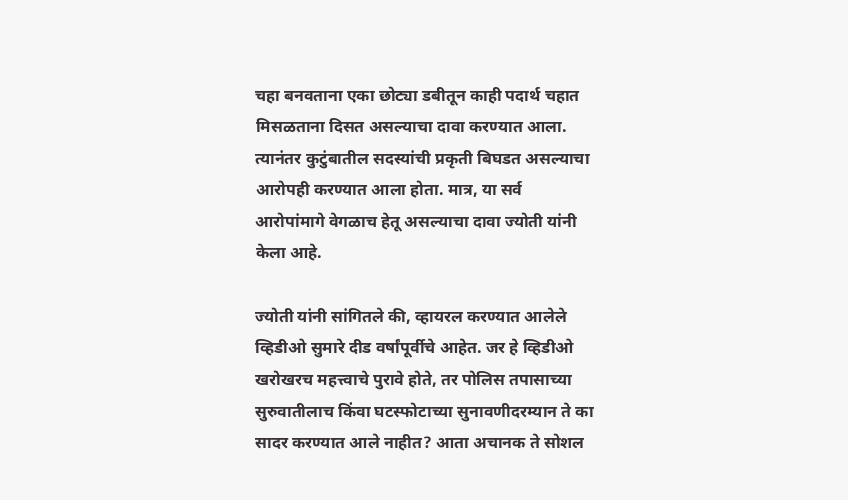चहा बनवताना एका छोट्या डबीतून काही पदार्थ चहात मिसळताना दिसत असल्याचा दावा करण्यात आला. त्यानंतर कुटुंबातील सदस्यांची प्रकृती बिघडत असल्याचा आरोपही करण्यात आला होता. मात्र, या सर्व आरोपांमागे वेगळाच हेतू असल्याचा दावा ज्योती यांनी केला आहे.

ज्योती यांनी सांगितले की, व्हायरल करण्यात आलेले व्हिडीओ सुमारे दीड वर्षांपूर्वीचे आहेत. जर हे व्हिडीओ खरोखरच महत्त्वाचे पुरावे होते, तर पोलिस तपासाच्या सुरुवातीलाच किंवा घटस्फोटाच्या सुनावणीदरम्यान ते का सादर करण्यात आले नाहीत? आता अचानक ते सोशल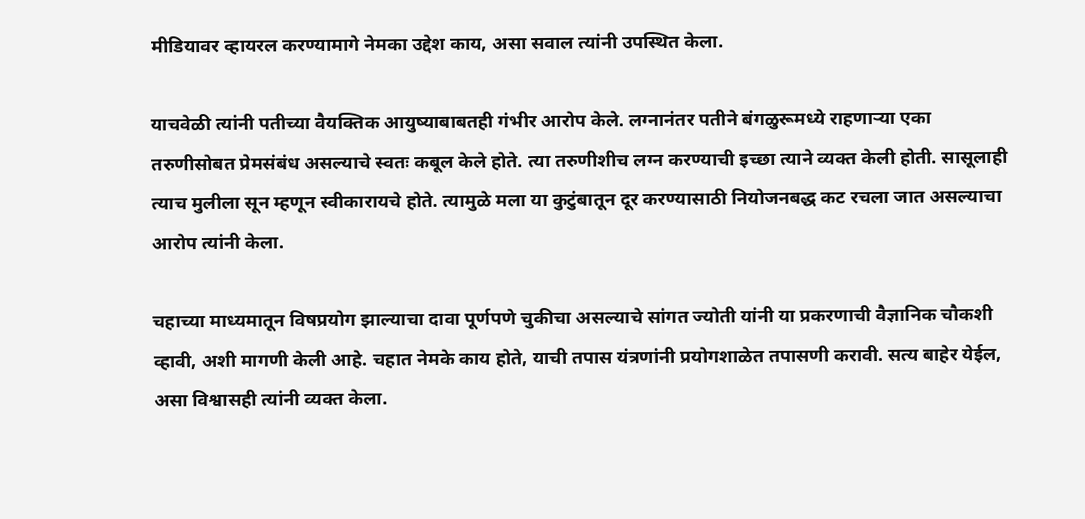मीडियावर व्हायरल करण्यामागे नेमका उद्देश काय, असा सवाल त्यांनी उपस्थित केला.

याचवेळी त्यांनी पतीच्या वैयक्तिक आयुष्याबाबतही गंभीर आरोप केले. लग्नानंतर पतीने बंगळुरूमध्ये राहणाऱ्या एका तरुणीसोबत प्रेमसंबंध असल्याचे स्वतः कबूल केले होते. त्या तरुणीशीच लग्न करण्याची इच्छा त्याने व्यक्त केली होती. सासूलाही त्याच मुलीला सून म्हणून स्वीकारायचे होते. त्यामुळे मला या कुटुंबातून दूर करण्यासाठी नियोजनबद्ध कट रचला जात असल्याचा आरोप त्यांनी केला.

चहाच्या माध्यमातून विषप्रयोग झाल्याचा दावा पूर्णपणे चुकीचा असल्याचे सांगत ज्योती यांनी या प्रकरणाची वैज्ञानिक चौकशी व्हावी, अशी मागणी केली आहे. चहात नेमके काय होते, याची तपास यंत्रणांनी प्रयोगशाळेत तपासणी करावी. सत्य बाहेर येईल, असा विश्वासही त्यांनी व्यक्त केला.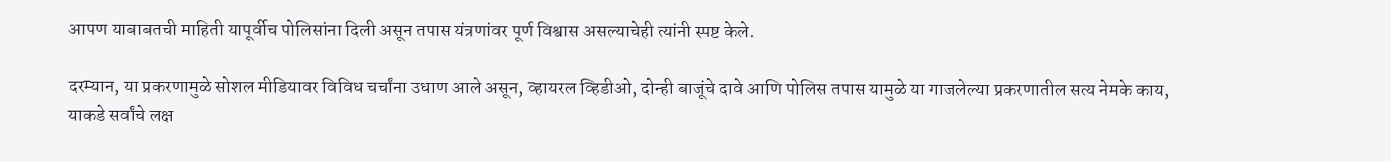आपण याबाबतची माहिती यापूर्वीच पोलिसांना दिली असून तपास यंत्रणांवर पूर्ण विश्वास असल्याचेही त्यांनी स्पष्ट केले.

दरम्यान, या प्रकरणामुळे सोशल मीडियावर विविध चर्चांना उधाण आले असून, व्हायरल व्हिडीओ, दोन्ही बाजूंचे दावे आणि पोलिस तपास यामुळे या गाजलेल्या प्रकरणातील सत्य नेमके काय, याकडे सर्वांचे लक्ष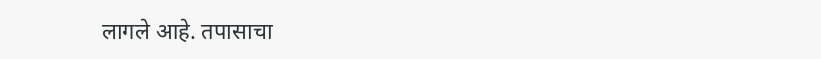लागले आहे. तपासाचा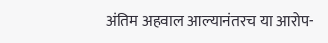अंतिम अहवाल आल्यानंतरच या आरोप-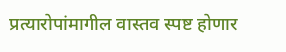प्रत्यारोपांमागील वास्तव स्पष्ट होणार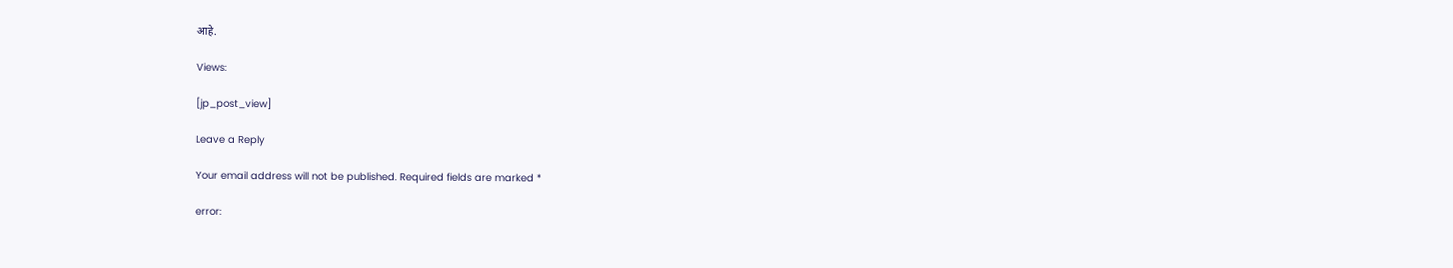आहे.

Views:

[jp_post_view]

Leave a Reply

Your email address will not be published. Required fields are marked *

error: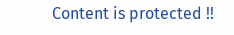Content is protected !!